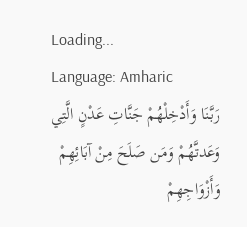Loading...
Language: Amharic
رَبَّنَا وَأَدْخِلْهُمْ جَنَّاتِ عَدْنٍ الَّتِي وَعَدتَّهُمْ وَمَن صَلَحَ مِنْ آبَائِهِمْ وَأَزْوَاجِهِمْ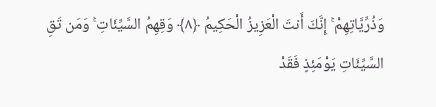وَذُرِّيَّاتِهِمْ ۚ إِنَّكَ أَنتَ الْعَزِيزُ الْحَكِيمُ ﴿٨﴾ وَقِهِمُ السَّيِّئَاتِ ۚ وَمَن تَقِ السَّيِّئَاتِ يَوْمَئِذٍ فَقَدْ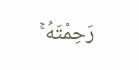رَحِمْتَهُ ۚ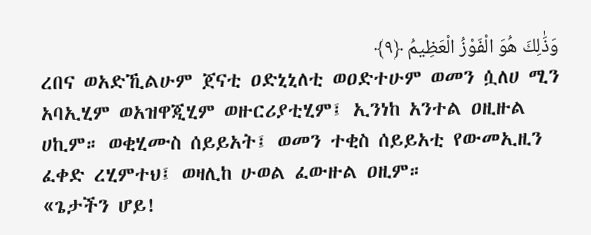وَذَٰلِكَ هُوَ الْفَوْزُ الْعَظِيمُ ﴿٩﴾
ረበና ወአድኺልሁም ጀናቲ ዐድኒኒለቲ ወዐድተሁም ወመን ሷለሀ ሚን አባኢሂም ወአዝዋጂሂም ወዙርሪያቲሂም፤ ኢንነከ አንተል ዐዚዙል ሀኪም። ወቂሂሙስ ሰይይአት፤ ወመን ተቂስ ሰይይአቲ የውመኢዚን ፈቀድ ረሂምተህ፤ ወዛሊከ ሁወል ፈውዙል ዐዚም።
«ጌታችን ሆይ!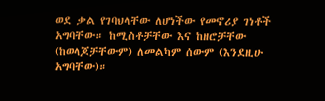ወደ ቃል የገባህላቸው ለሆነችው የመኖሪያ ገነቶች አግባቸው። ከሚስቶቻቸው እና ከዘሮቻቸው (ከወላጆቻቸውም) ለመልካም ሰውም (እንደዚሁ አግባቸው)።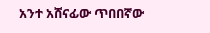አንተ አሸናፊው ጥበበኛው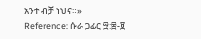አንተ ብቻ ነህና።»
Reference: ሱራ ጋፊር ፵:፰-፱